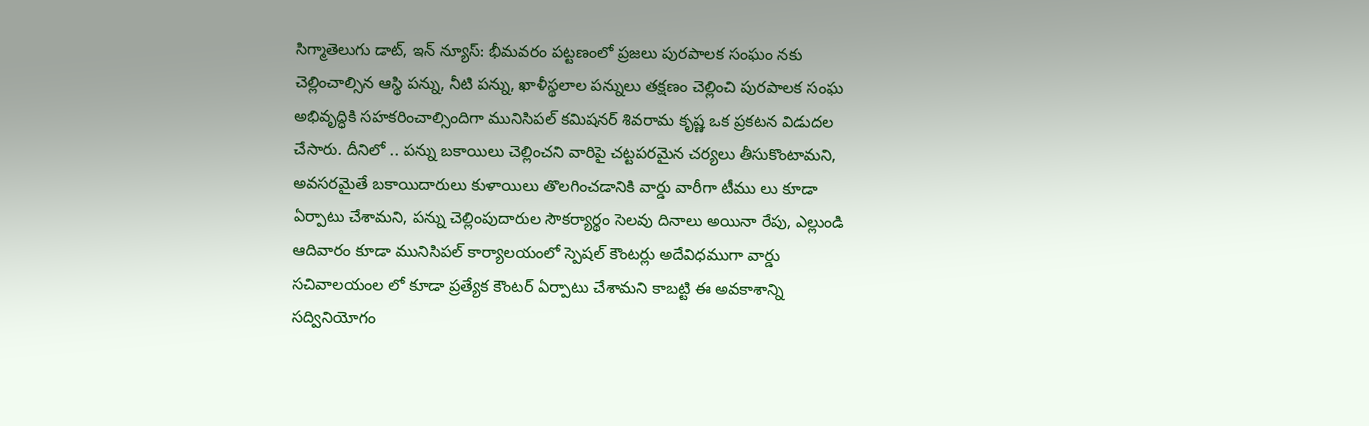సిగ్మాతెలుగు డాట్, ఇన్ న్యూస్: భీమవరం పట్టణంలో ప్రజలు పురపాలక సంఘం నకు చెల్లించాల్సిన ఆస్థి పన్ను, నీటి పన్ను, ఖాళీస్థలాల పన్నులు తక్షణం చెల్లించి పురపాలక సంఘ అభివృద్ధికి సహకరించాల్సిందిగా మునిసిపల్ కమిషనర్ శివరామ కృష్ణ ఒక ప్రకటన విడుదల చేసారు. దీనిలో .. పన్ను బకాయిలు చెల్లించని వారిపై చట్టపరమైన చర్యలు తీసుకొంటామని, అవసరమైతే బకాయిదారులు కుళాయిలు తొలగించడానికి వార్డు వారీగా టీము లు కూడా ఏర్పాటు చేశామని, పన్ను చెల్లింపుదారుల సౌకర్యార్థం సెలవు దినాలు అయినా రేపు, ఎల్లుండి ఆదివారం కూడా మునిసిపల్ కార్యాలయంలో స్పెషల్ కౌంటర్లు అదేవిధముగా వార్డు సచివాలయంల లో కూడా ప్రత్యేక కౌంటర్ ఏర్పాటు చేశామని కాబట్టి ఈ అవకాశాన్ని సద్వినియోగం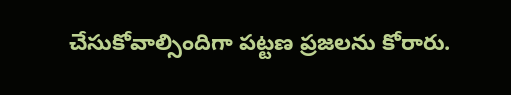చేసుకోవాల్సిందిగా పట్టణ ప్రజలను కోరారు.